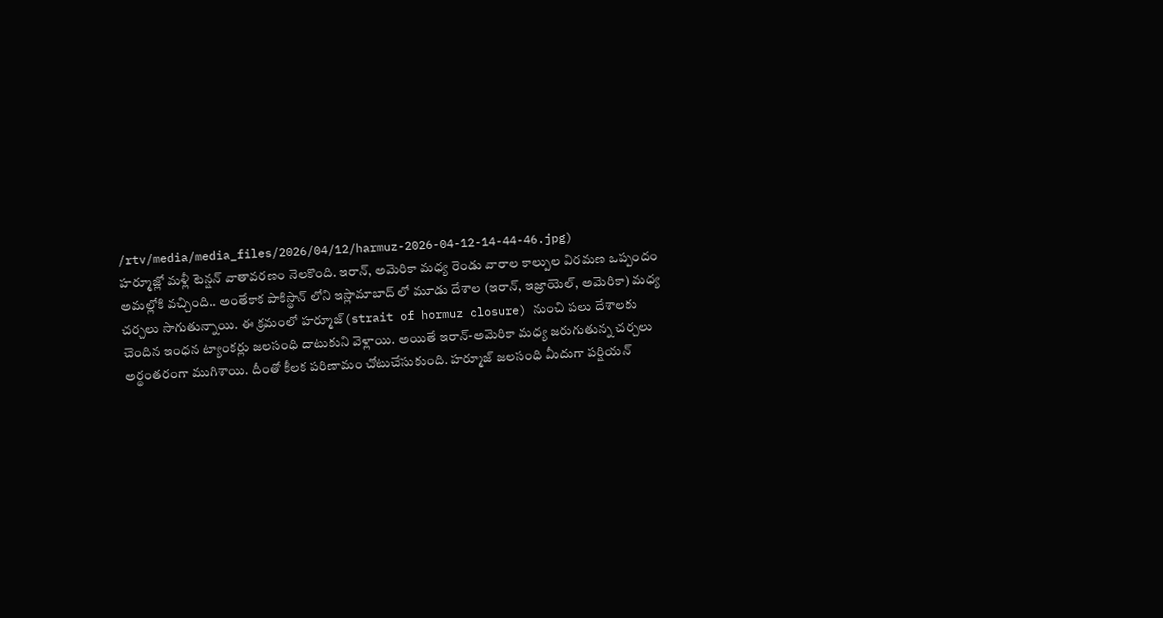/rtv/media/media_files/2026/04/12/harmuz-2026-04-12-14-44-46.jpg)
హర్మూజ్లో మళ్లీ టెన్షన్ వాతావరణం నెలకొంది. ఇరాన్, అమెరికా మధ్య రెండు వారాల కాల్పుల విరమణ ఒప్పందం అమల్లోకి వచ్చింది.. అంతేకాక పాకిస్థాన్ లోని ఇస్లామాబాద్ లో మూడు దేశాల (ఇరాన్, ఇజ్రాయెల్, అమెరికా) మధ్య చర్చలు సాగుతున్నాయి. ఈ క్రమంలో హర్మూజ్(strait of hormuz closure) నుంచి పలు దేశాలకు చెందిన ఇంధన ట్యాంకర్లు జలసంధి దాటుకుని వెళ్లాయి. అయితే ఇరాన్-అమెరికా మధ్య జరుగుతున్న చర్చలు అర్థంతరంగా ముగిశాయి. దీంతో కీలక పరిణామం చోటుచేసుకుంది. హర్మూజ్ జలసంధి మీదుగా పర్షియన్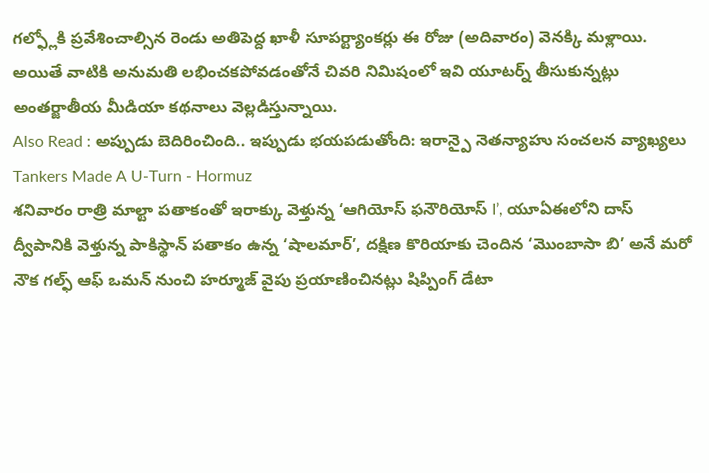గల్ఫ్లోకి ప్రవేశించాల్సిన రెండు అతిపెద్ద ఖాళీ సూపర్ట్యాంకర్లు ఈ రోజు (అదివారం) వెనక్కి మళ్లాయి. అయితే వాటికి అనుమతి లభించకపోవడంతోనే చివరి నిమిషంలో ఇవి యూటర్న్ తీసుకున్నట్లు అంతర్జాతీయ మీడియా కథనాలు వెల్లడిస్తున్నాయి.
Also Read : అప్పుడు బెదిరించింది.. ఇప్పుడు భయపడుతోంది: ఇరాన్పై నెతన్యాహు సంచలన వ్యాఖ్యలు
Tankers Made A U-Turn - Hormuz
శనివారం రాత్రి మాల్టా పతాకంతో ఇరాక్కు వెళ్తున్న ‘ఆగియోస్ ఫనౌరియోస్ I’, యూఏఈలోని దాస్ ద్వీపానికి వెళ్తున్న పాకిస్థాన్ పతాకం ఉన్న ‘షాలమార్’, దక్షిణ కొరియాకు చెందిన ‘మొంబాసా బి’ అనే మరో నౌక గల్ఫ్ ఆఫ్ ఒమన్ నుంచి హర్మూజ్ వైపు ప్రయాణించినట్లు షిప్పింగ్ డేటా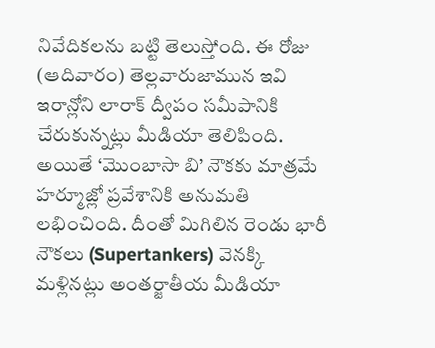నివేదికలను బట్టి తెలుస్తోంది. ఈ రోజు (ఆదివారం) తెల్లవారుజామున ఇవి ఇరాన్లోని లారాక్ ద్వీపం సమీపానికి చేరుకున్నట్లు మీడియా తెలిపింది. అయితే ‘మొంబాసా బి’ నౌకకు మాత్రమే హర్మూజ్లో ప్రవేశానికి అనుమతి లభించింది. దీంతో మిగిలిన రెండు భారీ నౌకలు (Supertankers) వెనక్కి మళ్లినట్లు అంతర్జాతీయ మీడియా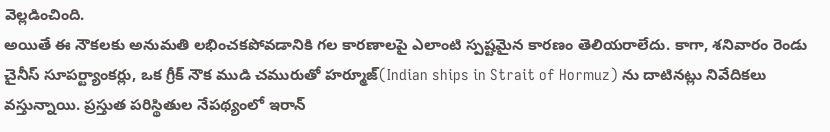వెల్లడించింది.
అయితే ఈ నౌకలకు అనుమతి లభించకపోవడానికి గల కారణాలపై ఎలాంటి స్పష్టమైన కారణం తెలియరాలేదు. కాగా, శనివారం రెండు చైనీస్ సూపర్ట్యాంకర్లు, ఒక గ్రీక్ నౌక ముడి చమురుతో హర్మూజ్(Indian ships in Strait of Hormuz) ను దాటినట్లు నివేదికలు వస్తున్నాయి. ప్రస్తుత పరిస్థితుల నేపథ్యంలో ఇరాన్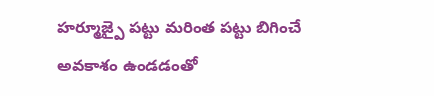హర్మూజ్పై పట్టు మరింత పట్టు బిగించే అవకాశం ఉండడంతో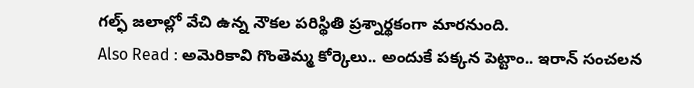గల్ఫ్ జలాల్లో వేచి ఉన్న నౌకల పరిస్థితి ప్రశ్నార్థకంగా మారనుంది.
Also Read : అమెరికావి గొంతెమ్మ కోర్కెలు.. అందుకే పక్కన పెట్టాం.. ఇరాన్ సంచలన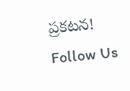ప్రకటన!
Follow Us